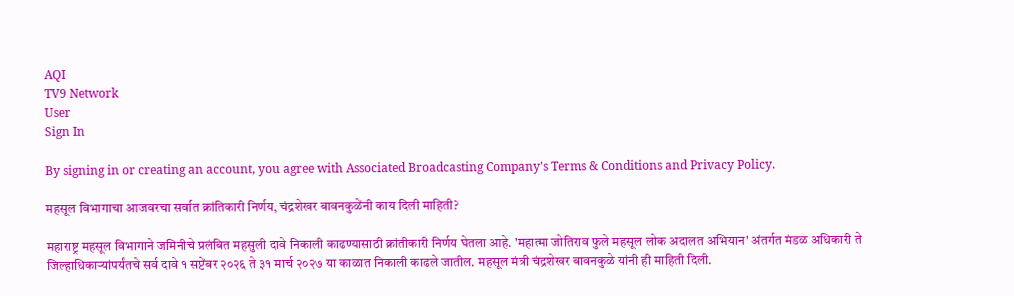AQI
TV9 Network
User
Sign In

By signing in or creating an account, you agree with Associated Broadcasting Company's Terms & Conditions and Privacy Policy.

महसूल विभागाचा आजवरचा सर्वात क्रांतिकारी निर्णय, चंद्रशेखर बावनकुळेंनी काय दिली माहिती?

महाराष्ट्र महसूल विभागाने जमिनीचे प्रलंबित महसुली दावे निकाली काढण्यासाठी क्रांतीकारी निर्णय घेतला आहे. 'महात्मा जोतिराव फुले महसूल लोक अदालत अभियान' अंतर्गत मंडळ अधिकारी ते जिल्हाधिकाऱ्यांपर्यंतचे सर्व दावे १ सप्टेंबर २०२६ ते ३१ मार्च २०२७ या काळात निकाली काढले जातील. महसूल मंत्री चंद्रशेखर बावनकुळे यांनी ही माहिती दिली.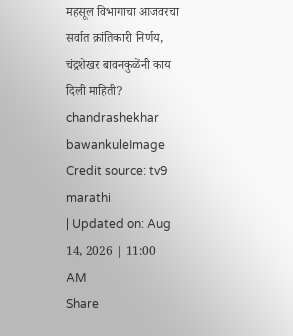महसूल विभागाचा आजवरचा सर्वात क्रांतिकारी निर्णय, चंद्रशेखर बावनकुळेंनी काय दिली माहिती?
chandrashekhar bawankuleImage Credit source: tv9 marathi
| Updated on: Aug 14, 2026 | 11:00 AM
Share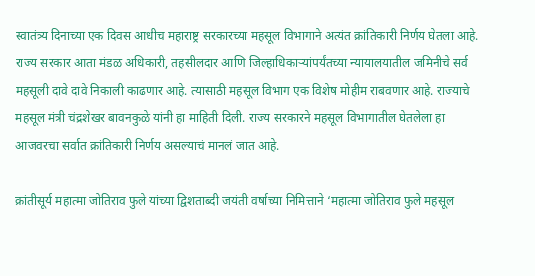स्वातंत्र्य दिनाच्या एक दिवस आधीच महाराष्ट्र सरकारच्या महसूल विभागाने अत्यंत क्रांतिकारी निर्णय घेतला आहे. राज्य सरकार आता मंडळ अधिकारी, तहसीलदार आणि जिल्हाधिकाऱ्यांपर्यंतच्या न्यायालयातील जमिनीचे सर्व महसूली दावे दावे निकाली काढणार आहे. त्यासाठी महसूल विभाग एक विशेष मोहीम राबवणार आहे. राज्याचे महसूल मंत्री चंद्रशेखर बावनकुळे यांनी हा माहिती दिली. राज्य सरकारने महसूल विभागातील घेतलेला हा आजवरचा सर्वात क्रांतिकारी निर्णय असल्याचं मानलं जात आहे.

क्रांतीसूर्य महात्मा जोतिराव फुले यांच्या द्विशताब्दी जयंती वर्षाच्या निमित्ताने ‘महात्मा जोतिराव फुले महसूल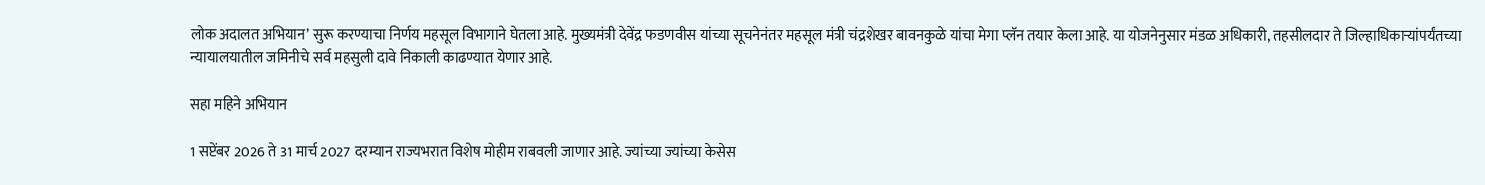लोक अदालत अभियान’ सुरू करण्याचा निर्णय महसूल विभागाने घेतला आहे. मुख्यमंत्री देवेंद्र फडणवीस यांच्या सूचनेनंतर महसूल मंत्री चंद्रशेखर बावनकुळे यांचा मेगा प्लॅन तयार केला आहे. या योजनेनुसार मंडळ अधिकारी, तहसीलदार ते जिल्हाधिकाऱ्यांपर्यंतच्या न्यायालयातील जमिनीचे सर्व महसुली दावे निकाली काढण्यात येणार आहे.

सहा महिने अभियान

1 सप्टेंबर 2026 ते 31 मार्च 2027 दरम्यान राज्यभरात विशेष मोहीम राबवली जाणार आहे. ज्यांच्या ज्यांच्या केसेस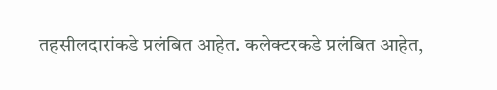तहसीलदारांकडे प्रलंबित आहेत. कलेक्टरकडे प्रलंबित आहेत,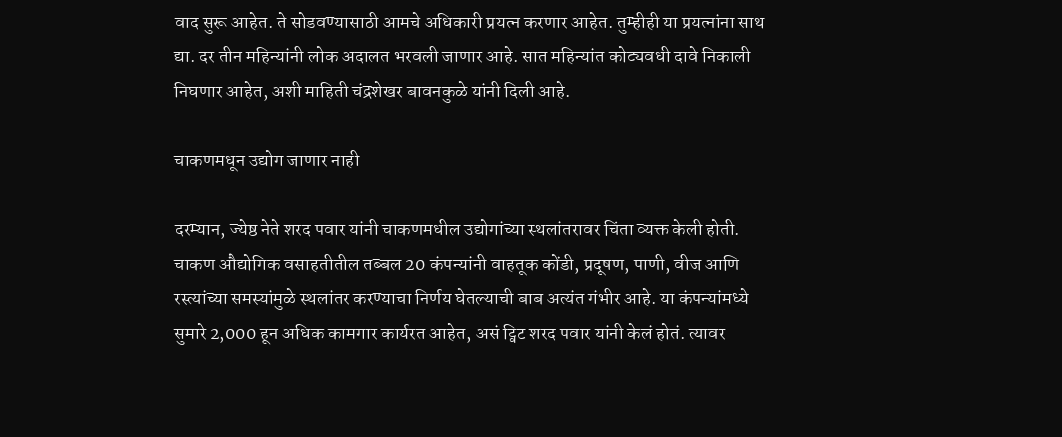वाद सुरू आहेत. ते सोडवण्यासाठी आमचे अधिकारी प्रयत्न करणार आहेत. तुम्हीही या प्रयत्नांना साथ द्या. दर तीन महिन्यांनी लोक अदालत भरवली जाणार आहे. सात महिन्यांत कोट्यवधी दावे निकाली निघणार आहेत, अशी माहिती चंद्रशेखर बावनकुळे यांनी दिली आहे.

चाकणमधून उद्योग जाणार नाही

दरम्यान, ज्येष्ठ नेते शरद पवार यांनी चाकणमधील उद्योगांच्या स्थलांतरावर चिंता व्यक्त केली होती. चाकण औद्योगिक वसाहतीतील तब्बल 20 कंपन्यांनी वाहतूक कोंडी, प्रदूषण, पाणी, वीज आणि रस्त्यांच्या समस्यांमुळे स्थलांतर करण्याचा निर्णय घेतल्याची बाब अत्यंत गंभीर आहे. या कंपन्यांमध्ये सुमारे 2,000 हून अधिक कामगार कार्यरत आहेत, असं ट्विट शरद पवार यांनी केलं होतं. त्यावर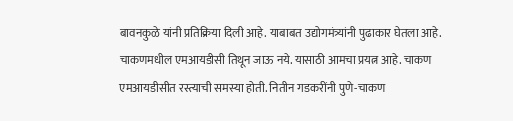बावनकुळे यांनी प्रतिक्रिया दिली आहे. याबाबत उद्योगमंत्र्यांनी पुढाकार घेतला आहे. चाकणमधील एमआयडीसी तिथून जाऊ नये. यासाठी आमचा प्रयत्न आहे. चाकण एमआयडीसीत रस्त्याची समस्या होती. नितीन गडकरींनी पुणे-चाकण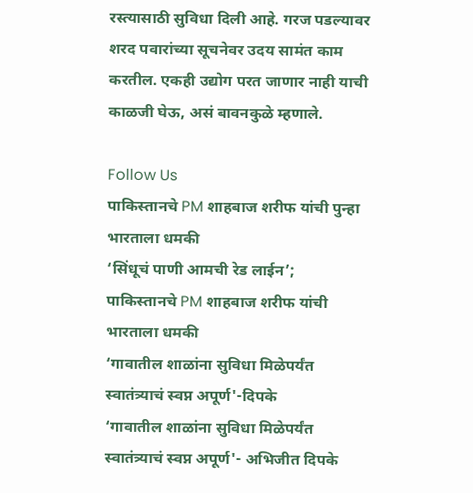रस्त्यासाठी सुविधा दिली आहे. गरज पडल्यावर शरद पवारांच्या सूचनेवर उदय सामंत काम करतील. एकही उद्योग परत जाणार नाही याची काळजी घेऊ, असं बावनकुळे म्हणाले.

Follow Us
पाकिस्तानचे PM शाहबाज शरीफ यांची पुन्हा भारताला धमकी
‘सिंधूचं पाणी आमची रेड लाईन’; पाकिस्तानचे PM शाहबाज शरीफ यांची भारताला धमकी
‘गावातील शाळांना सुविधा मिळेपर्यंत स्वातंत्र्याचं स्वप्न अपूर्ण'-दिपके
‘गावातील शाळांना सुविधा मिळेपर्यंत स्वातंत्र्याचं स्वप्न अपूर्ण'- अभिजीत दिपके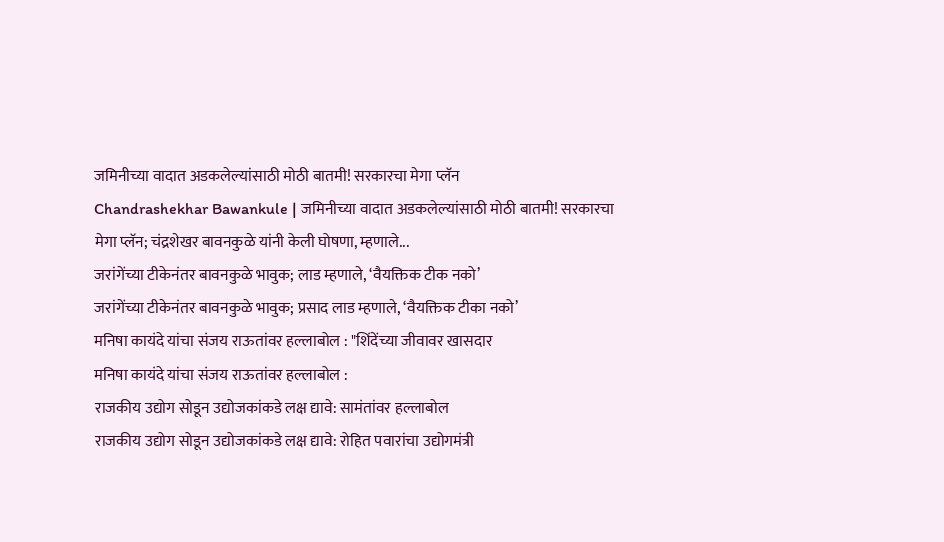जमिनीच्या वादात अडकलेल्यांसाठी मोठी बातमी! सरकारचा मेगा प्लॅन
Chandrashekhar Bawankule | जमिनीच्या वादात अडकलेल्यांसाठी मोठी बातमी! सरकारचा मेगा प्लॅन; चंद्रशेखर बावनकुळे यांनी केली घोषणा, म्हणाले...
जरांगेंच्या टीकेनंतर बावनकुळे भावुक; लाड म्हणाले, ‘वैयक्तिक टीक नको’
जरांगेंच्या टीकेनंतर बावनकुळे भावुक; प्रसाद लाड म्हणाले, ‘वैयक्तिक टीका नको’
मनिषा कायंदे यांचा संजय राऊतांवर हल्लाबोल : "शिंदेंच्या जीवावर खासदार
मनिषा कायंदे यांचा संजय राऊतांवर हल्लाबोल :
राजकीय उद्योग सोडून उद्योजकांकडे लक्ष द्यावे: सामंतांवर हल्लाबोल
राजकीय उद्योग सोडून उद्योजकांकडे लक्ष द्यावे: रोहित पवारांचा उद्योगमंत्री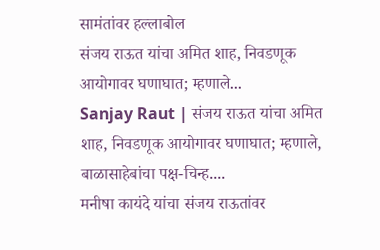सामंतांवर हल्लाबोल
संजय राऊत यांचा अमित शाह, निवडणूक आयोगावर घणाघात; म्हणाले...
Sanjay Raut | संजय राऊत यांचा अमित शाह, निवडणूक आयोगावर घणाघात; म्हणाले, बाळासाहेबांचा पक्ष-चिन्ह....
मनीषा कायंदे यांचा संजय राऊतांवर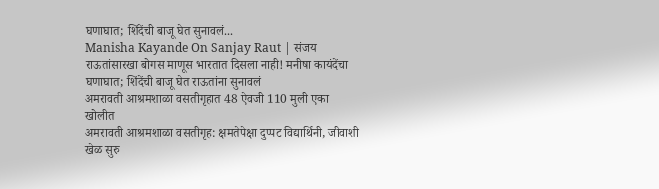घणाघात; शिंदेंची बाजू घेत सुनावलं...
Manisha Kayande On Sanjay Raut | संजय राऊतांसारखा बोगस माणूस भारतात दिसला नाही! मनीषा कायंदेंचा घणाघात; शिंदेंची बाजू घेत राऊतांना सुनावलं
अमरावती आश्रमशाळा वसतीगृहात 48 ऐवजी 110 मुली एका खोलीत
अमरावती आश्रमशाळा वसतीगृह: क्षमतेपेक्षा दुप्पट विद्यार्थिनी, जीवाशी खेळ सुरु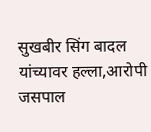सुखबीर सिंग बादल यांच्यावर हल्ला,आरोपी जसपाल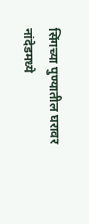सिंगच्या पुण्यातील घरावर
नांदेडमध्ये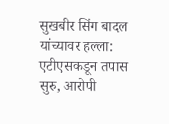सुखबीर सिंग बादल यांच्यावर हल्ला: एटीएसकडून तपास सुरु, आरोपी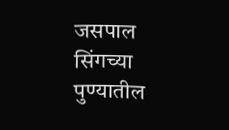जसपाल सिंगच्या पुण्यातील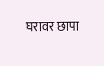घरावर छापा